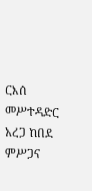ርእሰ መሥተዳድር አረጋ ከበደ ምሥጋና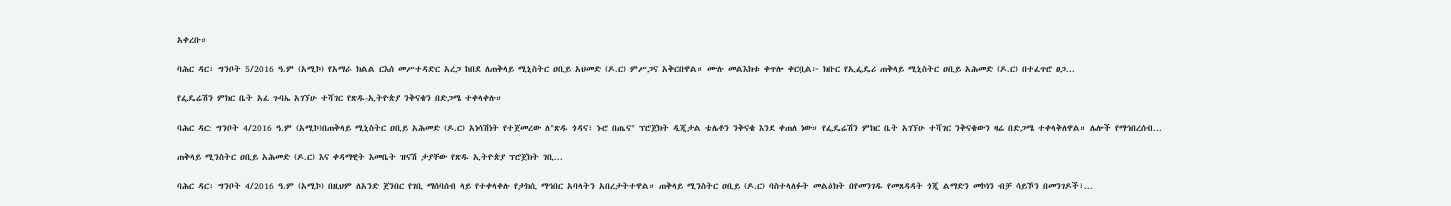አቀረቡ።

ባሕር ዳር፡ ግንቦት 5/2016 ዓ.ም (አሚኮ) የአማራ ክልል ርእሰ መሥተዳድር አረጋ ከበደ ለጠቅላይ ሚኒስትር ዐቢይ አህመድ (ዶ.ር) ምሥጋና አቅርበዋል። ሙሉ መልእክቱ ቀጥሎ ቀርቧል፦ ክቡር የኢፌዴሪ ጠቅላይ ሚኒስትር ዐቢይ አሕመድ (ዶ.ር) በተፈጥሮ ፀጋ...

የፌዴሬሽን ምክር ቤት አፈ ጉባኤ አገኘሁ ተሻገር የጽዱ-ኢትዮጵያ ንቅናቄን በድጋሜ ተቀላቀሉ።

ባሕር ዳር: ግንቦት 4/2016 ዓ.ም (አሚኮ)በጠቅላይ ሚኒስትር ዐቢይ አሕመድ (ዶ.ር) አነሳሽነት የተጀመረው ለ"ጽዱ ጎዳና፣ ኑሮ በጤና" ፕሮጀክት ዲጂታል ቴሌቶን ንቅናቄ እንደ ቀጠለ ነው። የፌዴሬሽን ምክር ቤት አገኘሁ ተሻገር ንቅናቄውን ዛሬ በድጋሜ ተቀላቅለዋል። ሌሎች የማኅበረሰብ...

ጠቅላይ ሚንስትር ዐቢይ አሕመድ (ዶ.ር) እና ቀዳማዊት እመቤት ዝናሽ ታያቸው የጽዱ ኢትዮጵያ ፕሮጀክት ገቢ...

ባሕር ዳር፡ ግንቦት 4/2016 ዓ.ም (አሚኮ) በዚህም ለአንድ ጀንበር የገቢ ማሰባሰብ ላይ የተቀላቀሉ የታክሲ ማኅበር አባላትን አበረታትተዋል። ጠቅላይ ሚንስትር ዐቢይ (ዶ.ር) ባስተላለፉት መልዕክት በየመንገዱ የመጸዳዳት ጎጂ ልማድን መኮነን ብቻ ሳይኾን በመንገዶች፣...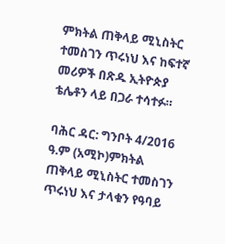ምክትል ጠቅላይ ሚኒስትር ተመስገን ጥሩነህ እና ከፍተኛ መሪዎች በጽዱ ኢትዮጵያ ቴሌቶን ላይ በጋራ ተሳተፉ።

ባሕር ዳር: ግንቦት 4/2016 ዓ.ም (አሚኮ)ምክትል ጠቅላይ ሚኒስትር ተመስገን ጥሩነህ እና ታላቁን የዓባይ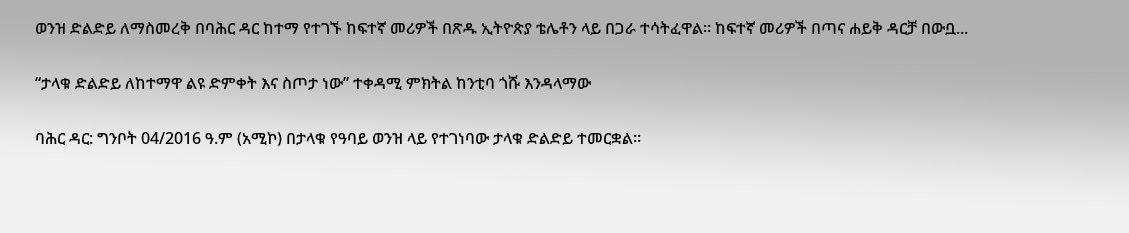ወንዝ ድልድይ ለማስመረቅ በባሕር ዳር ከተማ የተገኙ ከፍተኛ መሪዎች በጽዱ ኢትዮጵያ ቴሌቶን ላይ በጋራ ተሳትፈዋል። ከፍተኛ መሪዎች በጣና ሐይቅ ዳርቻ በውቧ...

“ታላቁ ድልድይ ለከተማዋ ልዩ ድምቀት እና ስጦታ ነው” ተቀዳሚ ምክትል ከንቲባ ጎሹ እንዳላማው

ባሕር ዳር: ግንቦት 04/2016 ዓ.ም (አሚኮ) በታላቁ የዓባይ ወንዝ ላይ የተገነባው ታላቁ ድልድይ ተመርቋል።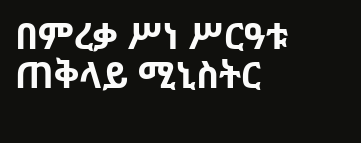በምረቃ ሥነ ሥርዓቱ ጠቅላይ ሚኒስትር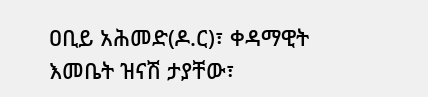ዐቢይ አሕመድ(ዶ.ር)፣ ቀዳማዊት እመቤት ዝናሽ ታያቸው፣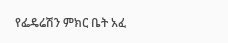የፌዴሬሽን ምክር ቤት አፈ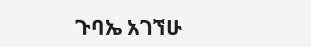ጉባኤ አገኘሁ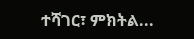ተሻገር፣ ምክትል...